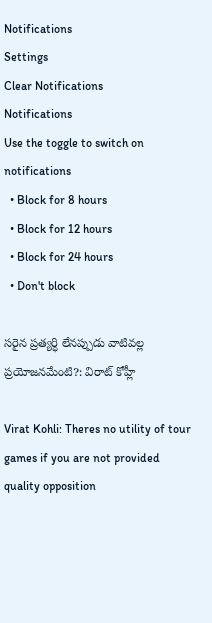Notifications
Settings
Clear Notifications
Notifications
Use the toggle to switch on notifications
  • Block for 8 hours
  • Block for 12 hours
  • Block for 24 hours
  • Don't block

సరైన ప్రత్యర్ధి లేనప్పుడు వాటివల్ల ప్రయోజనమేంటి?: విరాట్ కోహ్లీ

Virat Kohli: Theres no utility of tour games if you are not provided quality opposition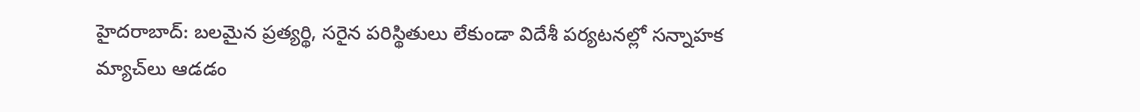హైదరాబాద్: బలమైన ప్రత్యర్థి, సరైన పరిస్థితులు లేకుండా విదేశీ పర్యటనల్లో సన్నాహక మ్యాచ్‌లు ఆడడం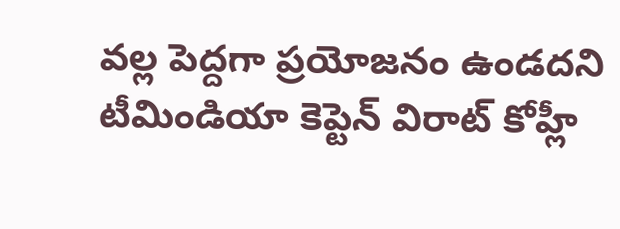వల్ల పెద్దగా ప్రయోజనం ఉండదని టీమిండియా కెప్టెన్ విరాట్ కోహ్లీ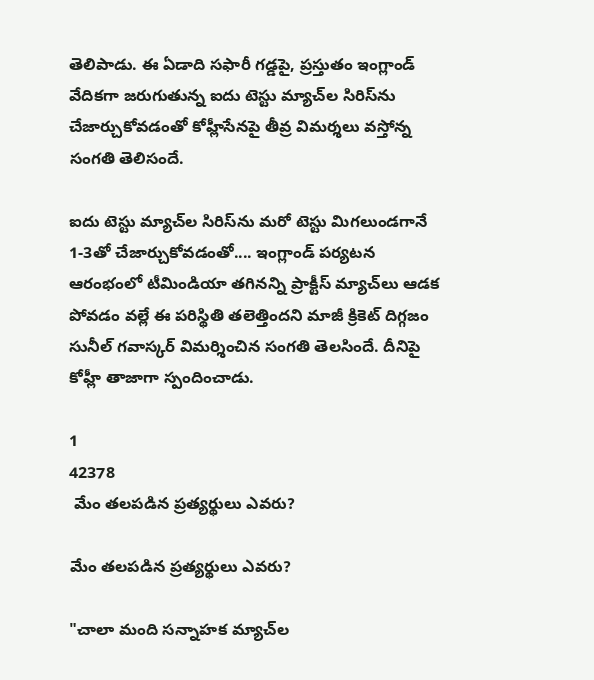తెలిపాడు. ఈ ఏడాది సఫారీ గడ్డపై, ప్రస్తుతం ఇంగ్లాండ్ వేదికగా జరుగుతున్న ఐదు టెస్టు మ్యాచ్‌ల సిరిస్‌ను చేజార్చుకోవడంతో కోహ్లీసేనపై తీవ్ర విమర్శలు వస్తోన్న సంగతి తెలిసందే.

ఐదు టెస్టు మ్యాచ్‌ల సిరిస్‌ను మరో టెస్టు మిగలుండగానే 1-3తో చేజార్చుకోవడంతో.... ఇంగ్లాండ్ పర్యటన ఆరంభంలో టీమిండియా తగినన్ని ప్రాక్టీస్‌ మ్యాచ్‌లు ఆడక పోవడం వల్లే ఈ పరిస్థితి తలెత్తిందని మాజీ క్రికెట్ దిగ్గజం సునీల్‌ గవాస్కర్‌ విమర్శించిన సంగతి తెలసిందే. దీనిపై కోహ్లీ తాజాగా స్పందించాడు.

1
42378
 మేం తలపడిన ప్రత్యర్థులు ఎవరు?

మేం తలపడిన ప్రత్యర్థులు ఎవరు?

"చాలా మంది సన్నాహక మ్యాచ్‌ల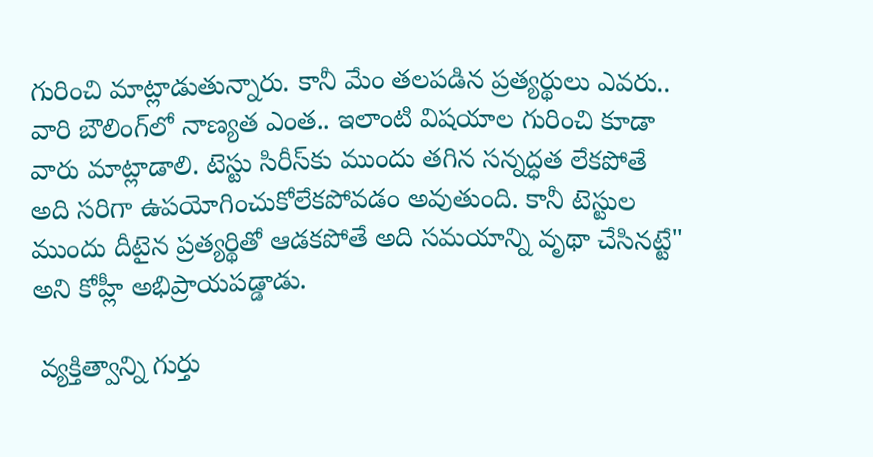గురించి మాట్లాడుతున్నారు. కానీ మేం తలపడిన ప్రత్యర్థులు ఎవరు.. వారి బౌలింగ్‌లో నాణ్యత ఎంత.. ఇలాంటి విషయాల గురించి కూడా వారు మాట్లాడాలి. టెస్టు సిరీస్‌కు ముందు తగిన సన్నద్ధత లేకపోతే అది సరిగా ఉపయోగించుకోలేకపోవడం అవుతుంది. కానీ టెస్టుల ముందు దీటైన ప్రత్యర్థితో ఆడకపోతే అది సమయాన్ని వృథా చేసినట్టే" అని కోహ్లీ అభిప్రాయపడ్డాడు.

 వ్యక్తిత్వాన్ని గుర్తు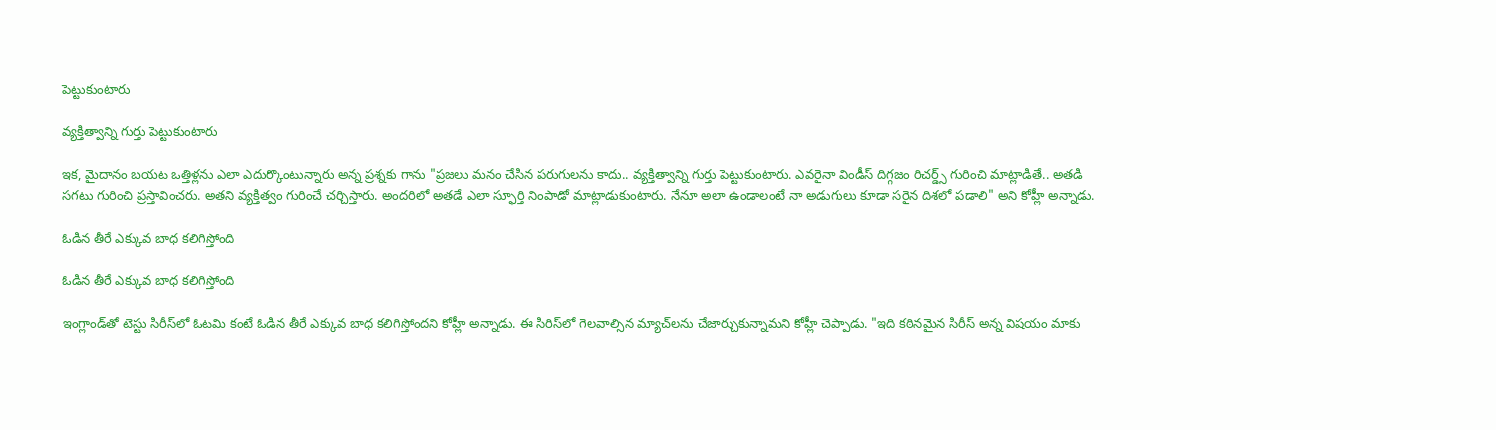పెట్టుకుంటారు

వ్యక్తిత్వాన్ని గుర్తు పెట్టుకుంటారు

ఇక, మైదానం బయట ఒత్తిళ్లను ఎలా ఎదుర్కొంటున్నారు అన్న ప్రశ్నకు గాను "ప్రజలు మనం చేసిన పరుగులను కాదు.. వ్యక్తిత్వాన్ని గుర్తు పెట్టుకుంటారు. ఎవరైనా విండీస్‌ దిగ్గజం రిచర్డ్స్‌ గురించి మాట్లాడితే.. అతడి సగటు గురించి ప్రస్తావించరు. అతని వ్యక్తిత్వం గురించే చర్చిస్తారు. అందరిలో అతడే ఎలా స్ఫూర్తి నింపాడో మాట్లాడుకుంటారు. నేనూ అలా ఉండాలంటే నా అడుగులు కూడా సరైన దిశలో పడాలి" అని కోహ్లీ అన్నాడు.

ఓడిన తీరే ఎక్కువ బాధ కలిగిస్తోంది

ఓడిన తీరే ఎక్కువ బాధ కలిగిస్తోంది

ఇంగ్లాండ్‌తో టెస్టు సిరీస్‌లో ఓటమి కంటే ఓడిన తీరే ఎక్కువ బాధ కలిగిస్తోందని కోహ్లీ అన్నాడు. ఈ సిరిస్‌లో గెలవాల్సిన మ్యాచ్‌లను చేజార్చుకున్నామని కోహ్లీ చెప్పాడు. "ఇది కఠినమైన సిరీస్‌ అన్న విషయం మాకు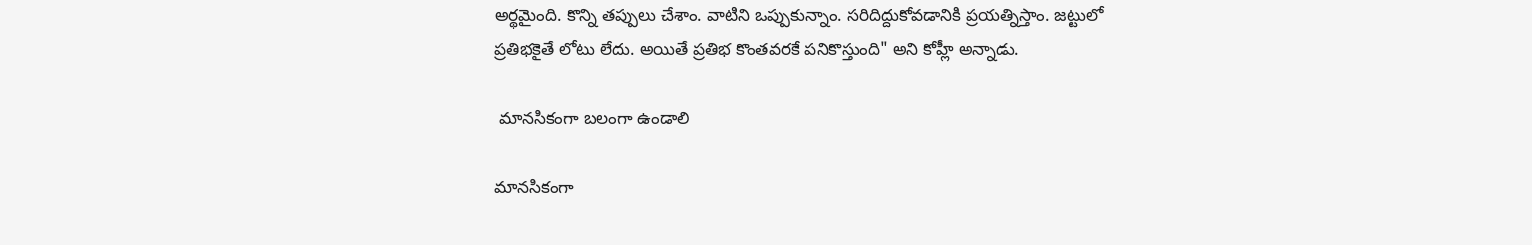అర్థమైంది. కొన్ని తప్పులు చేశాం. వాటిని ఒప్పుకున్నాం. సరిదిద్దుకోవడానికి ప్రయత్నిస్తాం. జట్టులో ప్రతిభకైతే లోటు లేదు. అయితే ప్రతిభ కొంతవరకే పనికొస్తుంది" అని కోహ్లీ అన్నాడు.

 మానసికంగా బలంగా ఉండాలి

మానసికంగా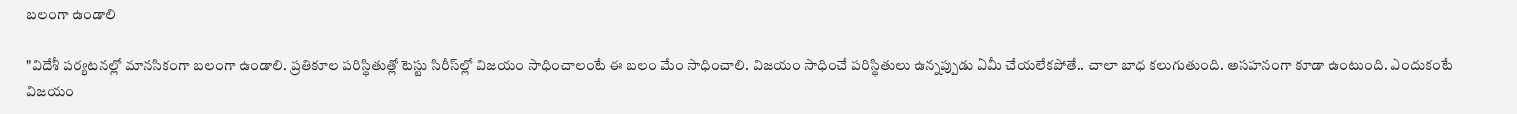బలంగా ఉండాలి

"విదేశీ పర్యటనల్లో మానసికంగా బలంగా ఉండాలి. ప్రతికూల పరిస్థితుత్లో టెస్టు సిరీస్‌ల్లో విజయం సాధించాలంటే ఈ బలం మేం సాధించాలి. విజయం సాధించే పరిస్థితులు ఉన్నప్పుడు ఏమీ చేయలేకపోతే.. చాలా బాధ కలుగుతుంది. అసహనంగా కూడా ఉంటుంది. ఎందుకంటే విజయం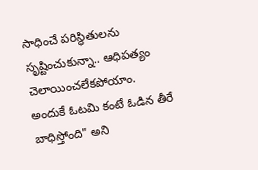సాధించే పరిస్థితులను సృష్టించుకున్నా.. ఆధిపత్యం చెలాయించలేకపోయాం. అందుకే ఓటమి కంటే ఓడిన తీరే బాధిస్తోంది" అని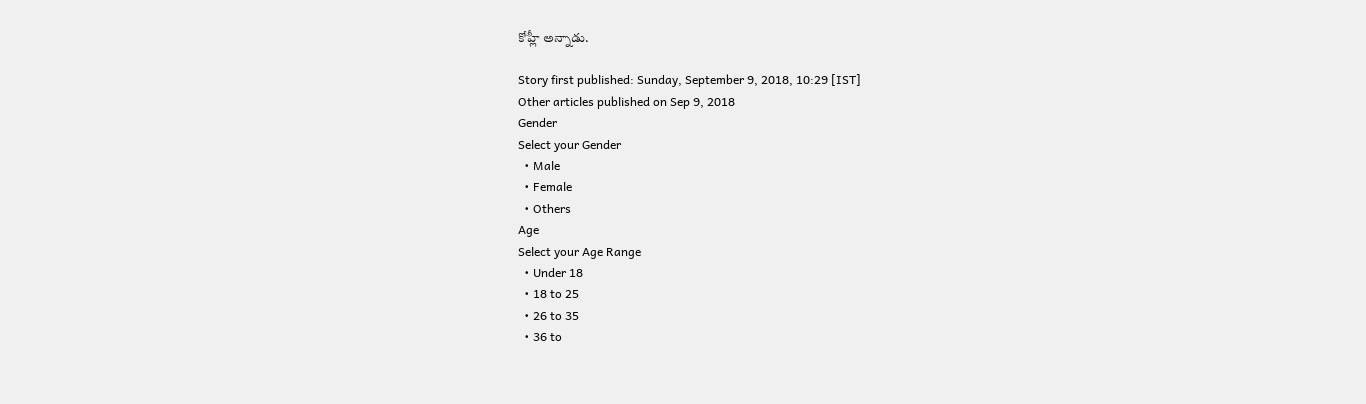కోహ్లీ అన్నాడు.

Story first published: Sunday, September 9, 2018, 10:29 [IST]
Other articles published on Sep 9, 2018
Gender
Select your Gender
  • Male
  • Female
  • Others
Age
Select your Age Range
  • Under 18
  • 18 to 25
  • 26 to 35
  • 36 to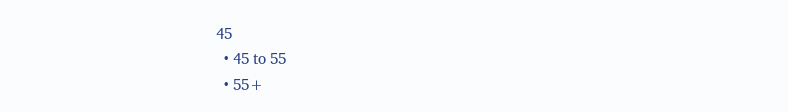45
  • 45 to 55
  • 55+